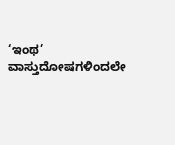‘ಇಂಥ’ ವಾಸ್ತುದೋಷಗಳಿಂದಲೇ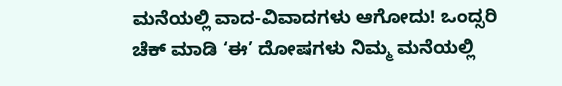ಮನೆಯಲ್ಲಿ ವಾದ-ವಿವಾದಗಳು ಆಗೋದು! ಒಂದ್ಸರಿ ಚೆಕ್ ಮಾಡಿ ‘ಈ’ ದೋಷಗಳು ನಿಮ್ಮ ಮನೆಯಲ್ಲಿ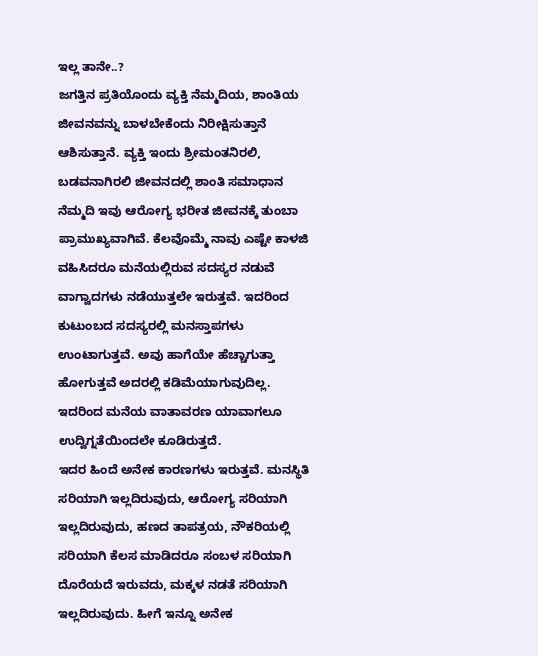ಇಲ್ಲ ತಾನೇ..?
ಜಗತ್ತಿನ ಪ್ರತಿಯೊಂದು ವ್ಯಕ್ತಿ ನೆಮ್ಮದಿಯ, ಶಾಂತಿಯ ಜೀವನವನ್ನು ಬಾಳಬೇಕೆಂದು ನಿರೀಕ್ಷಿಸುತ್ತಾನೆ ಆಶಿಸುತ್ತಾನೆ. ವ್ಯಕ್ತಿ ಇಂದು ಶ್ರೀಮಂತನಿರಲಿ, ಬಡವನಾಗಿರಲಿ ಜೀವನದಲ್ಲಿ ಶಾಂತಿ ಸಮಾಧಾನ ನೆಮ್ಮದಿ ಇವು ಆರೋಗ್ಯ ಭರೀತ ಜೀವನಕ್ಕೆ ತುಂಬಾ ಪ್ರಾಮುಖ್ಯವಾಗಿವೆ. ಕೆಲವೊಮ್ಮೆ ನಾವು ಎಷ್ಟೇ ಕಾಳಜಿ ವಹಿಸಿದರೂ ಮನೆಯಲ್ಲಿರುವ ಸದಸ್ಯರ ನಡುವೆ ವಾಗ್ವಾದಗಳು ನಡೆಯುತ್ತಲೇ ಇರುತ್ತವೆ. ಇದರಿಂದ ಕುಟುಂಬದ ಸದಸ್ಯರಲ್ಲಿ ಮನಸ್ತಾಪಗಳು ಉಂಟಾಗುತ್ತವೆ. ಅವು ಹಾಗೆಯೇ ಹೆಚ್ಚಾಗುತ್ತಾ ಹೋಗುತ್ತವೆ ಅದರಲ್ಲಿ ಕಡಿಮೆಯಾಗುವುದಿಲ್ಲ. ಇದರಿಂದ ಮನೆಯ ವಾತಾವರಣ ಯಾವಾಗಲೂ ಉದ್ವಿಗ್ನತೆಯಿಂದಲೇ ಕೂಡಿರುತ್ತದೆ.
ಇದರ ಹಿಂದೆ ಅನೇಕ ಕಾರಣಗಳು ಇರುತ್ತವೆ. ಮನಸ್ಥಿತಿ ಸರಿಯಾಗಿ ಇಲ್ಲದಿರುವುದು, ಆರೋಗ್ಯ ಸರಿಯಾಗಿ ಇಲ್ಲದಿರುವುದು, ಹಣದ ತಾಪತ್ರಯ, ನೌಕರಿಯಲ್ಲಿ ಸರಿಯಾಗಿ ಕೆಲಸ ಮಾಡಿದರೂ ಸಂಬಳ ಸರಿಯಾಗಿ ದೊರೆಯದೆ ಇರುವದು, ಮಕ್ಕಳ ನಡತೆ ಸರಿಯಾಗಿ ಇಲ್ಲದಿರುವುದು. ಹೀಗೆ ಇನ್ನೂ ಅನೇಕ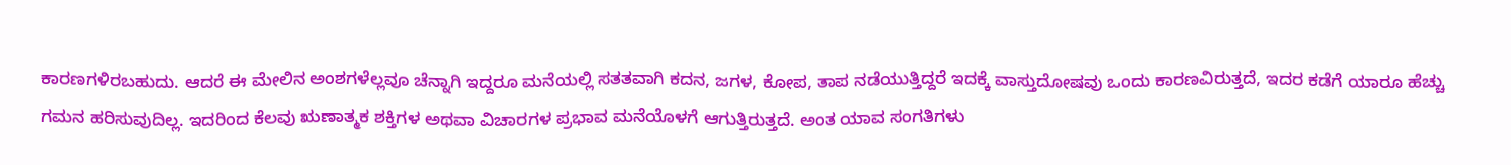ಕಾರಣಗಳಿರಬಹುದು. ಆದರೆ ಈ ಮೇಲಿನ ಅಂಶಗಳೆಲ್ಲವೂ ಚೆನ್ನಾಗಿ ಇದ್ದರೂ ಮನೆಯಲ್ಲಿ ಸತತವಾಗಿ ಕದನ, ಜಗಳ, ಕೋಪ, ತಾಪ ನಡೆಯುತ್ತಿದ್ದರೆ ಇದಕ್ಕೆ ವಾಸ್ತುದೋಷವು ಒಂದು ಕಾರಣವಿರುತ್ತದೆ, ಇದರ ಕಡೆಗೆ ಯಾರೂ ಹೆಚ್ಚು ಗಮನ ಹರಿಸುವುದಿಲ್ಲ. ಇದರಿಂದ ಕೆಲವು ಋಣಾತ್ಮಕ ಶಕ್ತಿಗಳ ಅಥವಾ ವಿಚಾರಗಳ ಪ್ರಭಾವ ಮನೆಯೊಳಗೆ ಆಗುತ್ತಿರುತ್ತದೆ. ಅಂತ ಯಾವ ಸಂಗತಿಗಳು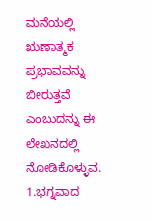ಮನೆಯಲ್ಲಿ ಋಣಾತ್ಮಕ ಪ್ರಭಾವವನ್ನು ಬೀರುತ್ತವೆ ಎಂಬುದನ್ನು ಈ ಲೇಖನದಲ್ಲಿ ನೋಡಿಕೊಳ್ಳುವ.
1.ಭಗ್ನವಾದ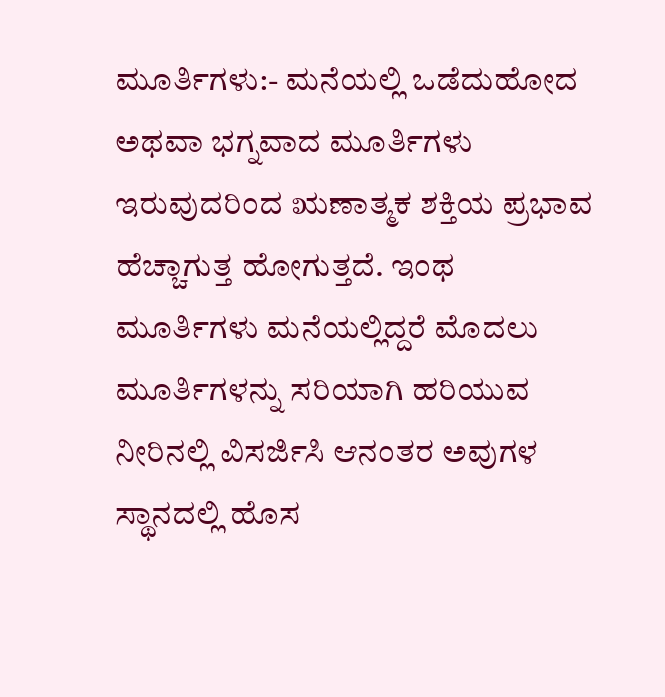ಮೂರ್ತಿಗಳು:- ಮನೆಯಲ್ಲಿ ಒಡೆದುಹೋದ ಅಥವಾ ಭಗ್ನವಾದ ಮೂರ್ತಿಗಳು ಇರುವುದರಿಂದ ಋಣಾತ್ಮಕ ಶಕ್ತಿಯ ಪ್ರಭಾವ ಹೆಚ್ಚಾಗುತ್ತ ಹೋಗುತ್ತದೆ. ಇಂಥ ಮೂರ್ತಿಗಳು ಮನೆಯಲ್ಲಿದ್ದರೆ ಮೊದಲು ಮೂರ್ತಿಗಳನ್ನು ಸರಿಯಾಗಿ ಹರಿಯುವ ನೀರಿನಲ್ಲಿ ವಿಸರ್ಜಿಸಿ ಆನಂತರ ಅವುಗಳ ಸ್ಥಾನದಲ್ಲಿ ಹೊಸ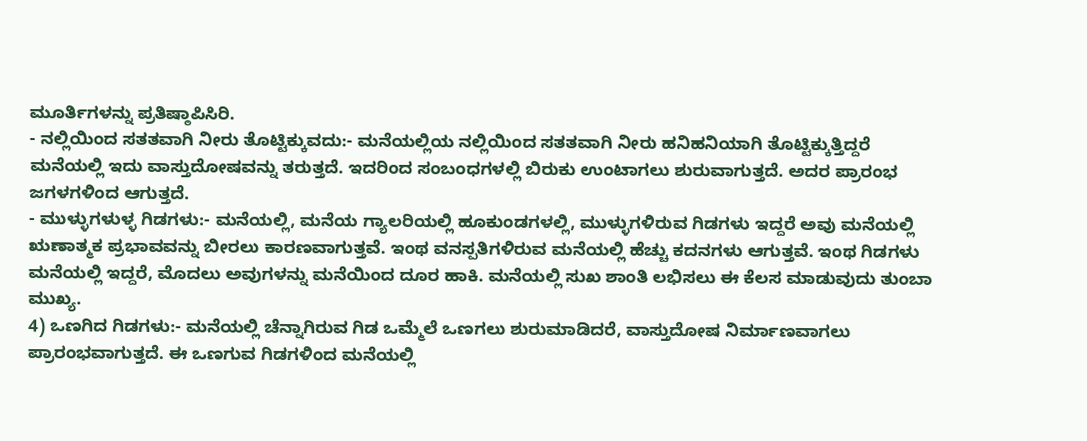ಮೂರ್ತಿಗಳನ್ನು ಪ್ರತಿಷ್ಠಾಪಿಸಿರಿ.
- ನಲ್ಲಿಯಿಂದ ಸತತವಾಗಿ ನೀರು ತೊಟ್ಟಿಕ್ಕುವದು:- ಮನೆಯಲ್ಲಿಯ ನಲ್ಲಿಯಿಂದ ಸತತವಾಗಿ ನೀರು ಹನಿಹನಿಯಾಗಿ ತೊಟ್ಟಿಕ್ಕುತ್ತಿದ್ದರೆ ಮನೆಯಲ್ಲಿ ಇದು ವಾಸ್ತುದೋಷವನ್ನು ತರುತ್ತದೆ. ಇದರಿಂದ ಸಂಬಂಧಗಳಲ್ಲಿ ಬಿರುಕು ಉಂಟಾಗಲು ಶುರುವಾಗುತ್ತದೆ. ಅದರ ಪ್ರಾರಂಭ ಜಗಳಗಳಿಂದ ಆಗುತ್ತದೆ.
- ಮುಳ್ಳುಗಳುಳ್ಳ ಗಿಡಗಳು:- ಮನೆಯಲ್ಲಿ, ಮನೆಯ ಗ್ಯಾಲರಿಯಲ್ಲಿ ಹೂಕುಂಡಗಳಲ್ಲಿ, ಮುಳ್ಳುಗಳಿರುವ ಗಿಡಗಳು ಇದ್ದರೆ ಅವು ಮನೆಯಲ್ಲಿ ಋಣಾತ್ಮಕ ಪ್ರಭಾವವನ್ನು ಬೀರಲು ಕಾರಣವಾಗುತ್ತವೆ. ಇಂಥ ವನಸ್ಪತಿಗಳಿರುವ ಮನೆಯಲ್ಲಿ ಹೆಚ್ಚು ಕದನಗಳು ಆಗುತ್ತವೆ. ಇಂಥ ಗಿಡಗಳು ಮನೆಯಲ್ಲಿ ಇದ್ದರೆ, ಮೊದಲು ಅವುಗಳನ್ನು ಮನೆಯಿಂದ ದೂರ ಹಾಕಿ. ಮನೆಯಲ್ಲಿ ಸುಖ ಶಾಂತಿ ಲಭಿಸಲು ಈ ಕೆಲಸ ಮಾಡುವುದು ತುಂಬಾ ಮುಖ್ಯ.
4) ಒಣಗಿದ ಗಿಡಗಳು:- ಮನೆಯಲ್ಲಿ ಚೆನ್ನಾಗಿರುವ ಗಿಡ ಒಮ್ಮೆಲೆ ಒಣಗಲು ಶುರುಮಾಡಿದರೆ, ವಾಸ್ತುದೋಷ ನಿರ್ಮಾಣವಾಗಲು ಪ್ರಾರಂಭವಾಗುತ್ತದೆ. ಈ ಒಣಗುವ ಗಿಡಗಳಿಂದ ಮನೆಯಲ್ಲಿ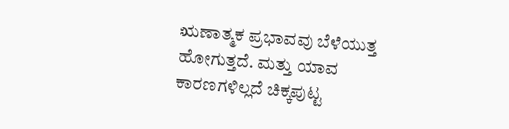ಋಣಾತ್ಮಕ ಪ್ರಭಾವವು ಬೆಳೆಯುತ್ತ ಹೋಗುತ್ತದೆ. ಮತ್ತು ಯಾವ ಕಾರಣಗಳಿಲ್ಲದೆ ಚಿಕ್ಕಪುಟ್ಟ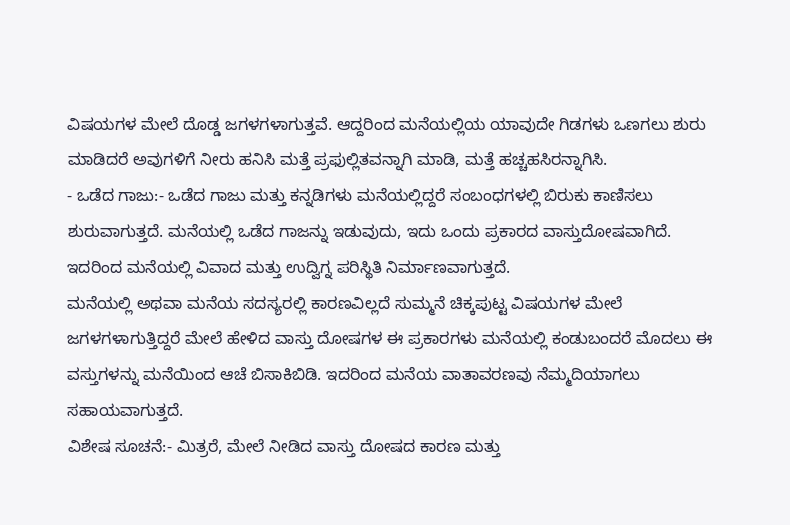ವಿಷಯಗಳ ಮೇಲೆ ದೊಡ್ಡ ಜಗಳಗಳಾಗುತ್ತವೆ. ಆದ್ದರಿಂದ ಮನೆಯಲ್ಲಿಯ ಯಾವುದೇ ಗಿಡಗಳು ಒಣಗಲು ಶುರು ಮಾಡಿದರೆ ಅವುಗಳಿಗೆ ನೀರು ಹನಿಸಿ ಮತ್ತೆ ಪ್ರಫುಲ್ಲಿತವನ್ನಾಗಿ ಮಾಡಿ, ಮತ್ತೆ ಹಚ್ಚಹಸಿರನ್ನಾಗಿಸಿ.
- ಒಡೆದ ಗಾಜು:- ಒಡೆದ ಗಾಜು ಮತ್ತು ಕನ್ನಡಿಗಳು ಮನೆಯಲ್ಲಿದ್ದರೆ ಸಂಬಂಧಗಳಲ್ಲಿ ಬಿರುಕು ಕಾಣಿಸಲು ಶುರುವಾಗುತ್ತದೆ. ಮನೆಯಲ್ಲಿ ಒಡೆದ ಗಾಜನ್ನು ಇಡುವುದು, ಇದು ಒಂದು ಪ್ರಕಾರದ ವಾಸ್ತುದೋಷವಾಗಿದೆ. ಇದರಿಂದ ಮನೆಯಲ್ಲಿ ವಿವಾದ ಮತ್ತು ಉದ್ವಿಗ್ನ ಪರಿಸ್ಥಿತಿ ನಿರ್ಮಾಣವಾಗುತ್ತದೆ.
ಮನೆಯಲ್ಲಿ ಅಥವಾ ಮನೆಯ ಸದಸ್ಯರಲ್ಲಿ ಕಾರಣವಿಲ್ಲದೆ ಸುಮ್ಮನೆ ಚಿಕ್ಕಪುಟ್ಟ ವಿಷಯಗಳ ಮೇಲೆ ಜಗಳಗಳಾಗುತ್ತಿದ್ದರೆ ಮೇಲೆ ಹೇಳಿದ ವಾಸ್ತು ದೋಷಗಳ ಈ ಪ್ರಕಾರಗಳು ಮನೆಯಲ್ಲಿ ಕಂಡುಬಂದರೆ ಮೊದಲು ಈ ವಸ್ತುಗಳನ್ನು ಮನೆಯಿಂದ ಆಚೆ ಬಿಸಾಕಿಬಿಡಿ. ಇದರಿಂದ ಮನೆಯ ವಾತಾವರಣವು ನೆಮ್ಮದಿಯಾಗಲು ಸಹಾಯವಾಗುತ್ತದೆ.
ವಿಶೇಷ ಸೂಚನೆ:- ಮಿತ್ರರೆ, ಮೇಲೆ ನೀಡಿದ ವಾಸ್ತು ದೋಷದ ಕಾರಣ ಮತ್ತು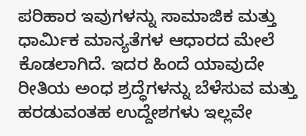ಪರಿಹಾರ ಇವುಗಳನ್ನು ಸಾಮಾಜಿಕ ಮತ್ತು ಧಾರ್ಮಿಕ ಮಾನ್ಯತೆಗಳ ಆಧಾರದ ಮೇಲೆ ಕೊಡಲಾಗಿದೆ. ಇದರ ಹಿಂದೆ ಯಾವುದೇ ರೀತಿಯ ಅಂಧ ಶ್ರದ್ಧೆಗಳನ್ನು ಬೆಳೆಸುವ ಮತ್ತು ಹರಡುವಂತಹ ಉದ್ದೇಶಗಳು ಇಲ್ಲವೇ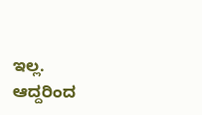ಇಲ್ಲ. ಆದ್ದರಿಂದ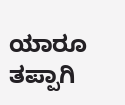ಯಾರೂ ತಪ್ಪಾಗಿ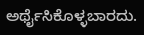ಅರ್ಥೈಸಿಕೊಳ್ಳಬಾರದು.